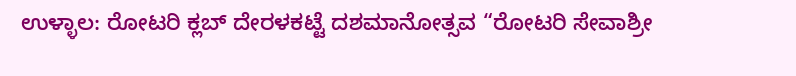ಉಳ್ಳಾಲ: ರೋಟರಿ ಕ್ಲಬ್ ದೇರಳಕಟ್ಟೆ ದಶಮಾನೋತ್ಸವ “ರೋಟರಿ ಸೇವಾಶ್ರೀ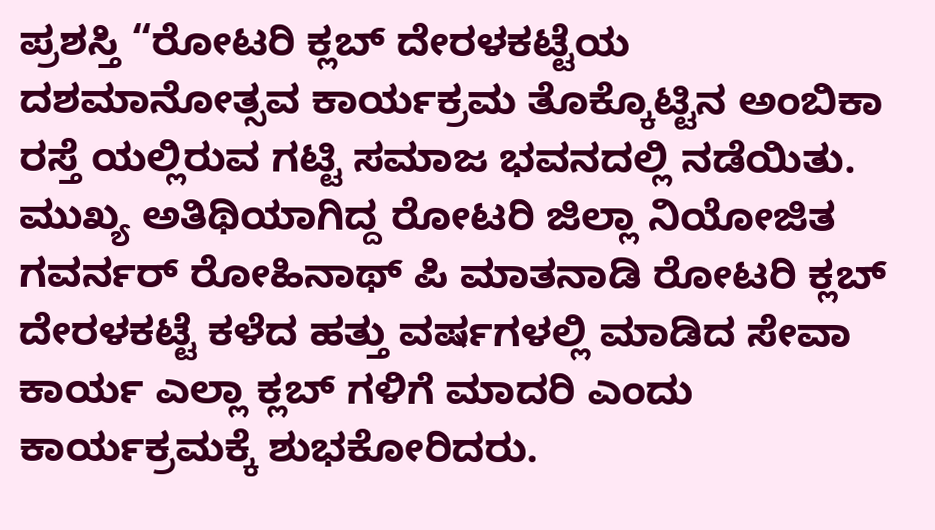ಪ್ರಶಸ್ತಿ “ರೋಟರಿ ಕ್ಲಬ್ ದೇರಳಕಟ್ಟೆಯ ದಶಮಾನೋತ್ಸವ ಕಾರ್ಯಕ್ರಮ ತೊಕ್ಕೊಟ್ಟಿನ ಅಂಬಿಕಾ ರಸ್ತೆ ಯಲ್ಲಿರುವ ಗಟ್ಟಿ ಸಮಾಜ ಭವನದಲ್ಲಿ ನಡೆಯಿತು.
ಮುಖ್ಯ ಅತಿಥಿಯಾಗಿದ್ದ ರೋಟರಿ ಜಿಲ್ಲಾ ನಿಯೋಜಿತ ಗವರ್ನರ್ ರೋಹಿನಾಥ್ ಪಿ ಮಾತನಾಡಿ ರೋಟರಿ ಕ್ಲಬ್ ದೇರಳಕಟ್ಟೆ ಕಳೆದ ಹತ್ತು ವರ್ಷಗಳಲ್ಲಿ ಮಾಡಿದ ಸೇವಾ ಕಾರ್ಯ ಎಲ್ಲಾ ಕ್ಲಬ್ ಗಳಿಗೆ ಮಾದರಿ ಎಂದು ಕಾರ್ಯಕ್ರಮಕ್ಕೆ ಶುಭಕೋರಿದರು.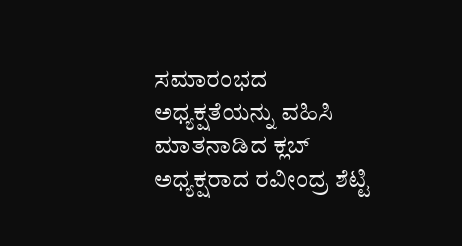ಸಮಾರಂಭದ ಅಧ್ಯಕ್ಷತೆಯನ್ನು ವಹಿಸಿ ಮಾತನಾಡಿದ ಕ್ಲಬ್ ಅಧ್ಯಕ್ಷರಾದ ರವೀಂದ್ರ ಶೆಟ್ಟಿ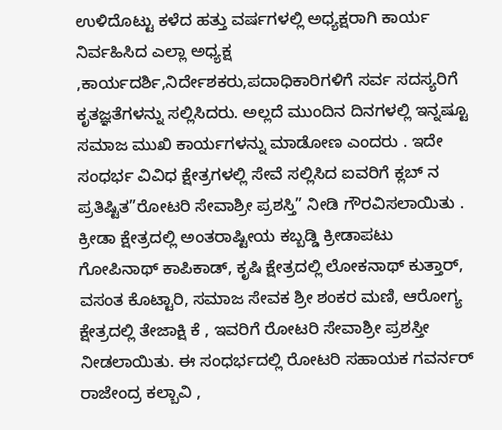ಉಳಿದೊಟ್ಟು ಕಳೆದ ಹತ್ತು ವರ್ಷಗಳಲ್ಲಿ ಅಧ್ಯಕ್ಷರಾಗಿ ಕಾರ್ಯ ನಿರ್ವಹಿಸಿದ ಎಲ್ಲಾ ಅಧ್ಯಕ್ಷ ,ಕಾರ್ಯದರ್ಶಿ,ನಿರ್ದೇಶಕರು,ಪದಾಧಿಕಾರಿಗಳಿಗೆ ಸರ್ವ ಸದಸ್ಯರಿಗೆ ಕೃತಜ್ಞತೆಗಳನ್ನು ಸಲ್ಲಿಸಿದರು. ಅಲ್ಲದೆ ಮುಂದಿನ ದಿನಗಳಲ್ಲಿ ಇನ್ನಷ್ಟೂ ಸಮಾಜ ಮುಖಿ ಕಾರ್ಯಗಳನ್ನು ಮಾಡೋಣ ಎಂದರು . ಇದೇ ಸಂಧರ್ಭ ವಿವಿಧ ಕ್ಷೇತ್ರಗಳಲ್ಲಿ ಸೇವೆ ಸಲ್ಲಿಸಿದ ಐವರಿಗೆ ಕ್ಲಬ್ ನ ಪ್ರತಿಷ್ಟಿತ”ರೋಟರಿ ಸೇವಾಶ್ರೀ ಪ್ರಶಸ್ತಿ” ನೀಡಿ ಗೌರವಿಸಲಾಯಿತು . ಕ್ರೀಡಾ ಕ್ಷೇತ್ರದಲ್ಲಿ ಅಂತರಾಷ್ಟೀಯ ಕಬ್ಬಡ್ಡಿ ಕ್ರೀಡಾಪಟು ಗೋಪಿನಾಥ್ ಕಾಪಿಕಾಡ್, ಕೃಷಿ ಕ್ಷೇತ್ರದಲ್ಲಿ ಲೋಕನಾಥ್ ಕುತ್ತಾರ್, ವಸಂತ ಕೊಟ್ಟಾರಿ, ಸಮಾಜ ಸೇವಕ ಶ್ರೀ ಶಂಕರ ಮಣಿ, ಆರೋಗ್ಯ ಕ್ಷೇತ್ರದಲ್ಲಿ ತೇಜಾಕ್ಷಿ ಕೆ , ಇವರಿಗೆ ರೋಟರಿ ಸೇವಾಶ್ರೀ ಪ್ರಶಸ್ತೀ ನೀಡಲಾಯಿತು. ಈ ಸಂಧರ್ಭದಲ್ಲಿ ರೋಟರಿ ಸಹಾಯಕ ಗವರ್ನರ್ ರಾಜೇಂದ್ರ ಕಲ್ಬಾವಿ ,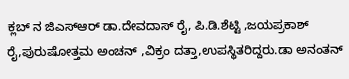ಕ್ಲಬ್ ನ ಜಿಎಸ್ಆರ್ ಡಾ.ದೇವದಾಸ್ ರೈ, ಪಿ.ಡಿ.ಶೆಟ್ಟಿ ,ಜಯಪ್ರಕಾಶ್ ರೈ,ಪುರುಷೋತ್ತಮ ಅಂಚನ್ ,ವಿಕ್ರಂ ದತ್ತಾ,ಉಪಸ್ಥಿತರಿದ್ದರು.ಡಾ ಅನಂತನ್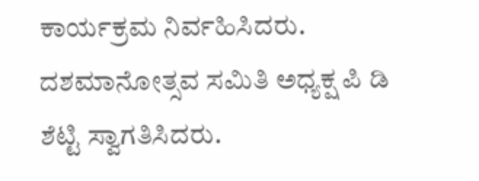ಕಾರ್ಯಕ್ರಮ ನಿರ್ವಹಿಸಿದರು.
ದಶಮಾನೋತ್ಸವ ಸಮಿತಿ ಅಧ್ಯಕ್ಷ ಪಿ ಡಿ ಶೆಟ್ಟಿ ಸ್ವಾಗತಿಸಿದರು.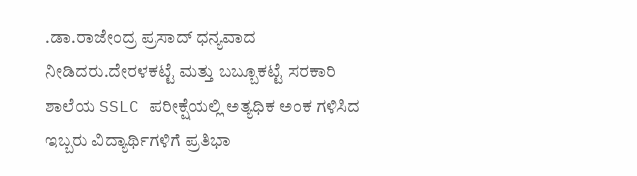.ಡಾ.ರಾಜೇಂದ್ರ ಪ್ರಸಾದ್ ಧನ್ಯವಾದ ನೀಡಿದರು.ದೇರಳಕಟ್ಟೆ ಮತ್ತು ಬಬ್ಬೂಕಟ್ಟೆ ಸರಕಾರಿ ಶಾಲೆಯ SSLC ಪರೀಕ್ಷೆಯಲ್ಲಿ ಅತ್ಯಧಿಕ ಅಂಕ ಗಳಿಸಿದ ಇಬ್ಬರು ವಿದ್ಯಾರ್ಥಿಗಳಿಗೆ ಪ್ರತಿಭಾ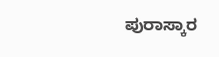ಪುರಾಸ್ಕಾರ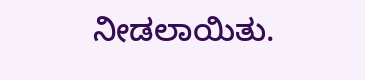ನೀಡಲಾಯಿತು.